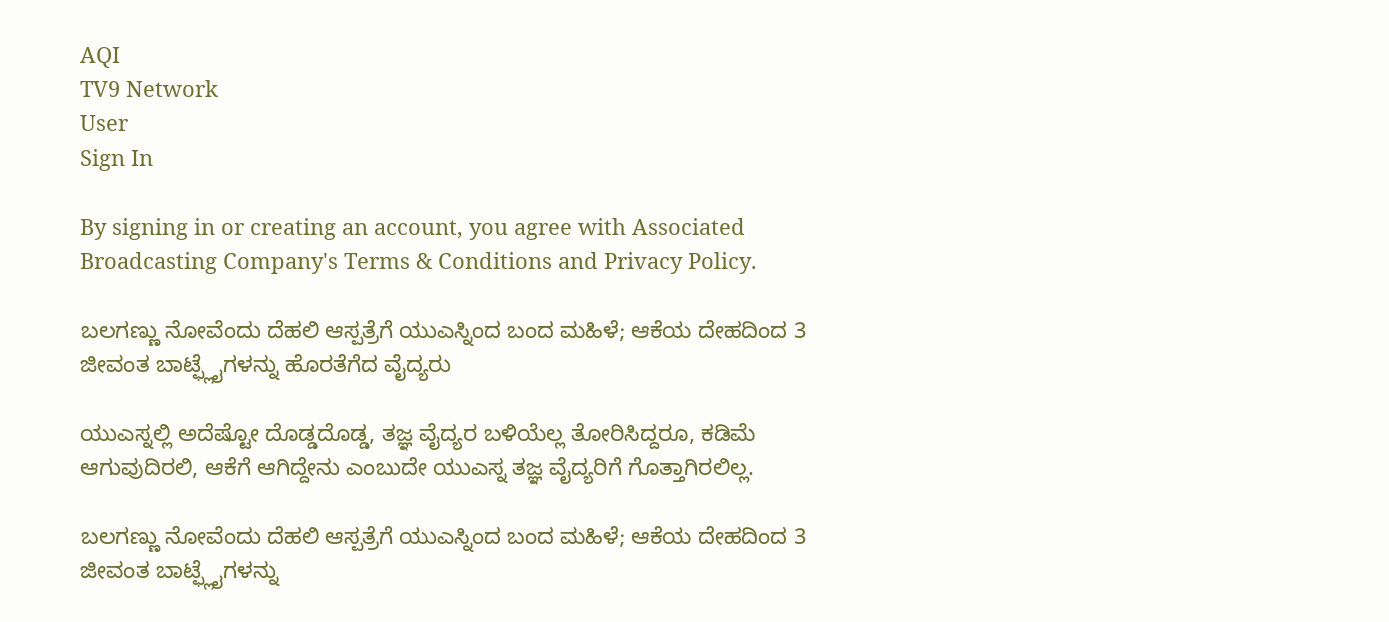AQI
TV9 Network
User
Sign In

By signing in or creating an account, you agree with Associated Broadcasting Company's Terms & Conditions and Privacy Policy.

ಬಲಗಣ್ಣು ನೋವೆಂದು ದೆಹಲಿ ಆಸ್ಪತ್ರೆಗೆ ಯುಎಸ್ನಿಂದ ಬಂದ ಮಹಿಳೆ; ಆಕೆಯ ದೇಹದಿಂದ 3 ಜೀವಂತ ಬಾಟ್ಫ್ಲೈಗಳನ್ನು ಹೊರತೆಗೆದ ವೈದ್ಯರು

ಯುಎಸ್ನಲ್ಲಿ ಅದೆಷ್ಟೋ ದೊಡ್ಡದೊಡ್ಡ, ತಜ್ಞ ವೈದ್ಯರ ಬಳಿಯೆಲ್ಲ ತೋರಿಸಿದ್ದರೂ, ಕಡಿಮೆ ಆಗುವುದಿರಲಿ, ಆಕೆಗೆ ಆಗಿದ್ದೇನು ಎಂಬುದೇ ಯುಎಸ್ನ ತಜ್ಞ ವೈದ್ಯರಿಗೆ ಗೊತ್ತಾಗಿರಲಿಲ್ಲ.

ಬಲಗಣ್ಣು ನೋವೆಂದು ದೆಹಲಿ ಆಸ್ಪತ್ರೆಗೆ ಯುಎಸ್ನಿಂದ ಬಂದ ಮಹಿಳೆ; ಆಕೆಯ ದೇಹದಿಂದ 3 ಜೀವಂತ ಬಾಟ್ಫ್ಲೈಗಳನ್ನು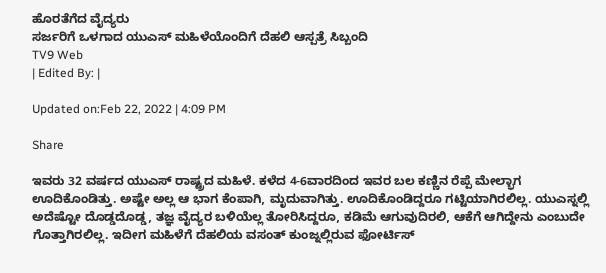ಹೊರತೆಗೆದ ವೈದ್ಯರು
ಸರ್ಜರಿಗೆ ಒಳಗಾದ ಯುಎಸ್ ಮಹಿಳೆಯೊಂದಿಗೆ ದೆಹಲಿ ಆಸ್ಪತ್ರೆ ಸಿಬ್ಬಂದಿ
TV9 Web
| Edited By: |

Updated on:Feb 22, 2022 | 4:09 PM

Share

ಇವರು 32 ವರ್ಷದ ಯುಎಸ್ ರಾಷ್ಟ್ರದ ಮಹಿಳೆ. ಕಳೆದ 4-6ವಾರದಿಂದ ಇವರ ಬಲ ಕಣ್ಣಿನ ರೆಪ್ಪೆ ಮೇಲ್ಭಾಗ ಊದಿಕೊಂಡಿತ್ತು. ಅಷ್ಟೇ ಅಲ್ಲ ಆ ಭಾಗ ಕೆಂಪಾಗಿ, ಮೃದುವಾಗಿತ್ತು. ಊದಿಕೊಂಡಿದ್ದರೂ ಗಟ್ಟಿಯಾಗಿರಲಿಲ್ಲ. ಯುಎಸ್ನಲ್ಲಿ ಅದೆಷ್ಟೋ ದೊಡ್ಡದೊಡ್ಡ, ತಜ್ಞ ವೈದ್ಯರ ಬಳಿಯೆಲ್ಲ ತೋರಿಸಿದ್ದರೂ, ಕಡಿಮೆ ಆಗುವುದಿರಲಿ, ಆಕೆಗೆ ಆಗಿದ್ದೇನು ಎಂಬುದೇ ಗೊತ್ತಾಗಿರಲಿಲ್ಲ. ಇದೀಗ ಮಹಿಳೆಗೆ ದೆಹಲಿಯ ವಸಂತ್ ಕುಂಜ್ನಲ್ಲಿರುವ ಫೋರ್ಟಿಸ್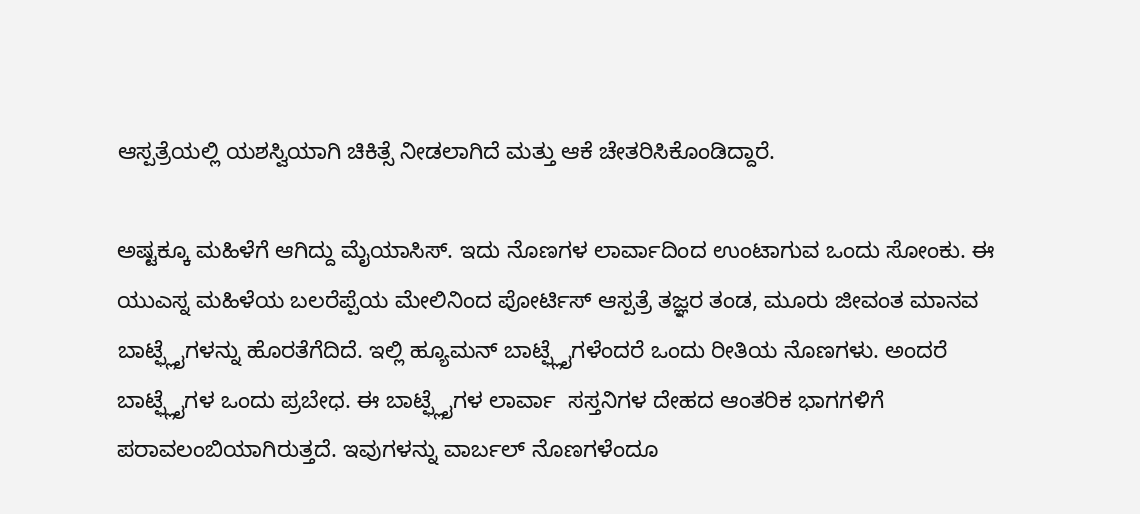ಆಸ್ಪತ್ರೆಯಲ್ಲಿ ಯಶಸ್ವಿಯಾಗಿ ಚಿಕಿತ್ಸೆ ನೀಡಲಾಗಿದೆ ಮತ್ತು ಆಕೆ ಚೇತರಿಸಿಕೊಂಡಿದ್ದಾರೆ.

ಅಷ್ಟಕ್ಕೂ ಮಹಿಳೆಗೆ ಆಗಿದ್ದು ಮೈಯಾಸಿಸ್. ಇದು ನೊಣಗಳ ಲಾರ್ವಾದಿಂದ ಉಂಟಾಗುವ ಒಂದು ಸೋಂಕು. ಈ ಯುಎಸ್ನ ಮಹಿಳೆಯ ಬಲರೆಪ್ಪೆಯ ಮೇಲಿನಿಂದ ಪೋರ್ಟಿಸ್ ಆಸ್ಪತ್ರೆ ತಜ್ಞರ ತಂಡ, ಮೂರು ಜೀವಂತ ಮಾನವ ಬಾಟ್ಫ್ಲೈಗಳನ್ನು ಹೊರತೆಗೆದಿದೆ. ಇಲ್ಲಿ ಹ್ಯೂಮನ್ ಬಾಟ್ಫ್ಲೈಗಳೆಂದರೆ ಒಂದು ರೀತಿಯ ನೊಣಗಳು. ಅಂದರೆ ಬಾಟ್ಫ್ಲೈಗಳ ಒಂದು ಪ್ರಬೇಧ. ಈ ಬಾಟ್ಫ್ಲೈಗಳ ಲಾರ್ವಾ  ಸಸ್ತನಿಗಳ ದೇಹದ ಆಂತರಿಕ ಭಾಗಗಳಿಗೆ ಪರಾವಲಂಬಿಯಾಗಿರುತ್ತದೆ. ಇವುಗಳನ್ನು ವಾರ್ಬಲ್ ನೊಣಗಳೆಂದೂ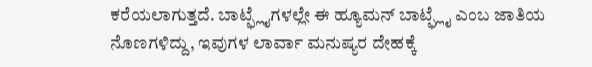ಕರೆಯಲಾಗುತ್ತದೆ. ಬಾಟ್ಫ್ಲೈಗಳಲ್ಲೇ ಈ ಹ್ಯೂಮನ್ ಬಾಟ್ಫ್ಲೈ ಎಂಬ ಜಾತಿಯ ನೊಣಗಳಿದ್ದು, ಇವುಗಳ ಲಾರ್ವಾ ಮನುಷ್ಯರ ದೇಹಕ್ಕೆ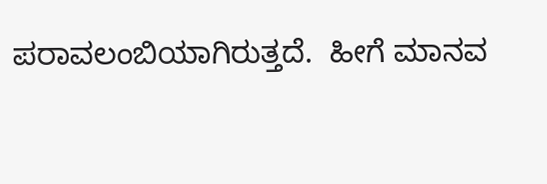ಪರಾವಲಂಬಿಯಾಗಿರುತ್ತದೆ.  ಹೀಗೆ ಮಾನವ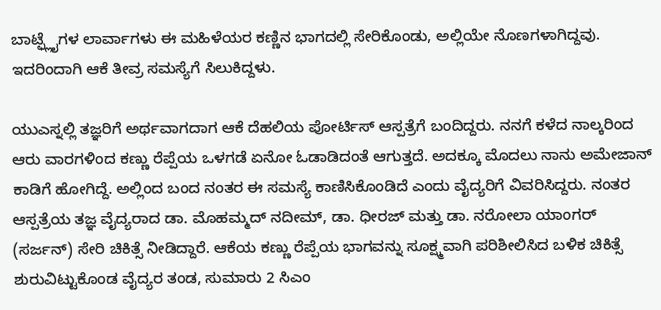ಬಾಟ್ಫ್ಲೈಗಳ ಲಾರ್ವಾಗಳು ಈ ಮಹಿಳೆಯರ ಕಣ್ಣಿನ ಭಾಗದಲ್ಲಿ ಸೇರಿಕೊಂಡು, ಅಲ್ಲಿಯೇ ನೊಣಗಳಾಗಿದ್ದವು. ಇದರಿಂದಾಗಿ ಆಕೆ ತೀವ್ರ ಸಮಸ್ಯೆಗೆ ಸಿಲುಕಿದ್ದಳು.

ಯುಎಸ್ನಲ್ಲಿ ತಜ್ಞರಿಗೆ ಅರ್ಥವಾಗದಾಗ ಆಕೆ ದೆಹಲಿಯ ಪೋರ್ಟಿಸ್ ಆಸ್ಪತ್ರೆಗೆ ಬಂದಿದ್ದರು. ನನಗೆ ಕಳೆದ ನಾಲ್ಕರಿಂದ ಆರು ವಾರಗಳಿಂದ ಕಣ್ಣು ರೆಪ್ಪೆಯ ಒಳಗಡೆ ಏನೋ ಓಡಾಡಿದಂತೆ ಆಗುತ್ತದೆ. ಅದಕ್ಕೂ ಮೊದಲು ನಾನು ಅಮೇಜಾನ್ ಕಾಡಿಗೆ ಹೋಗಿದ್ದೆ. ಅಲ್ಲಿಂದ ಬಂದ ನಂತರ ಈ ಸಮಸ್ಯೆ ಕಾಣಿಸಿಕೊಂಡಿದೆ ಎಂದು ವೈದ್ಯರಿಗೆ ವಿವರಿಸಿದ್ದರು. ನಂತರ ಆಸ್ಪತ್ರೆಯ ತಜ್ಞ ವೈದ್ಯರಾದ ಡಾ. ಮೊಹಮ್ಮದ್ ನದೀಮ್, ಡಾ. ಧೀರಜ್ ಮತ್ತು ಡಾ. ನರೋಲಾ ಯಾಂಗರ್ (ಸರ್ಜನ್) ಸೇರಿ ಚಿಕಿತ್ಸೆ ನೀಡಿದ್ದಾರೆ. ಆಕೆಯ ಕಣ್ಣು ರೆಪ್ಪೆಯ ಭಾಗವನ್ನು ಸೂಕ್ಷ್ಮವಾಗಿ ಪರಿಶೀಲಿಸಿದ ಬಳಿಕ ಚಿಕಿತ್ಸೆ ಶುರುವಿಟ್ಟುಕೊಂಡ ವೈದ್ಯರ ತಂಡ, ಸುಮಾರು 2 ಸಿಎಂ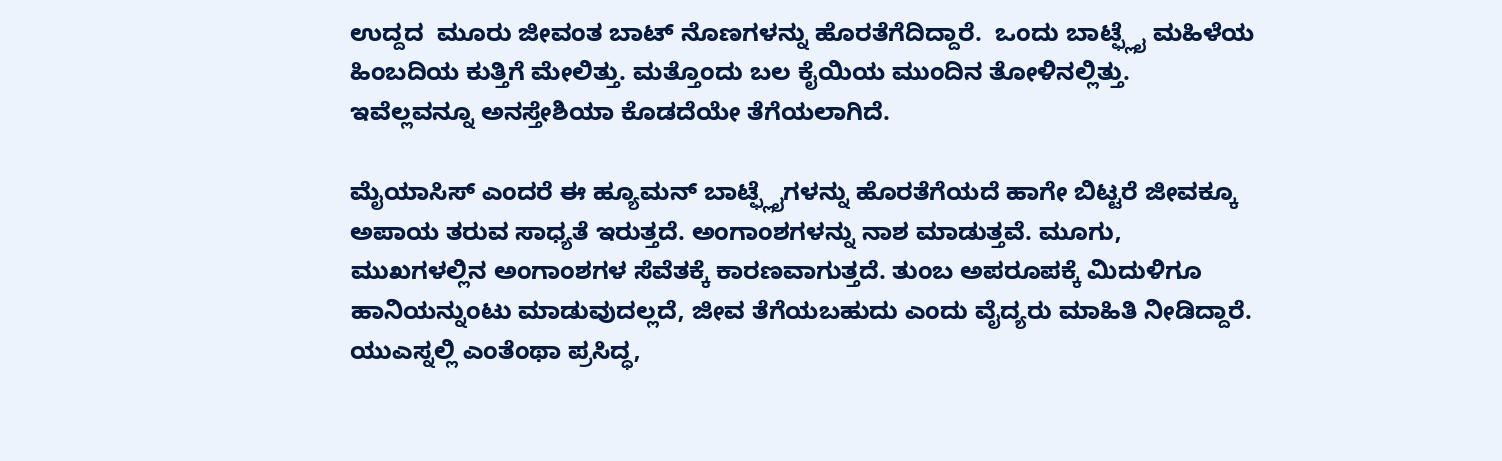ಉದ್ದದ  ಮೂರು ಜೀವಂತ ಬಾಟ್ ನೊಣಗಳನ್ನು ಹೊರತೆಗೆದಿದ್ದಾರೆ.  ಒಂದು ಬಾಟ್ಫ್ಲೈ ಮಹಿಳೆಯ ಹಿಂಬದಿಯ ಕುತ್ತಿಗೆ ಮೇಲಿತ್ತು. ಮತ್ತೊಂದು ಬಲ ಕೈಯಿಯ ಮುಂದಿನ ತೋಳಿನಲ್ಲಿತ್ತು. ಇವೆಲ್ಲವನ್ನೂ ಅನಸ್ತೇಶಿಯಾ ಕೊಡದೆಯೇ ತೆಗೆಯಲಾಗಿದೆ.

ಮೈಯಾಸಿಸ್ ಎಂದರೆ ಈ ಹ್ಯೂಮನ್ ಬಾಟ್ಫ್ಲೈಗಳನ್ನು ಹೊರತೆಗೆಯದೆ ಹಾಗೇ ಬಿಟ್ಟರೆ ಜೀವಕ್ಕೂ ಅಪಾಯ ತರುವ ಸಾಧ್ಯತೆ ಇರುತ್ತದೆ. ಅಂಗಾಂಶಗಳನ್ನು ನಾಶ ಮಾಡುತ್ತವೆ. ಮೂಗು, ಮುಖಗಳಲ್ಲಿನ ಅಂಗಾಂಶಗಳ ಸೆವೆತಕ್ಕೆ ಕಾರಣವಾಗುತ್ತದೆ. ತುಂಬ ಅಪರೂಪಕ್ಕೆ ಮಿದುಳಿಗೂ ಹಾನಿಯನ್ನುಂಟು ಮಾಡುವುದಲ್ಲದೆ, ಜೀವ ತೆಗೆಯಬಹುದು ಎಂದು ವೈದ್ಯರು ಮಾಹಿತಿ ನೀಡಿದ್ದಾರೆ.  ಯುಎಸ್ನಲ್ಲಿ ಎಂತೆಂಥಾ ಪ್ರಸಿದ್ಧ,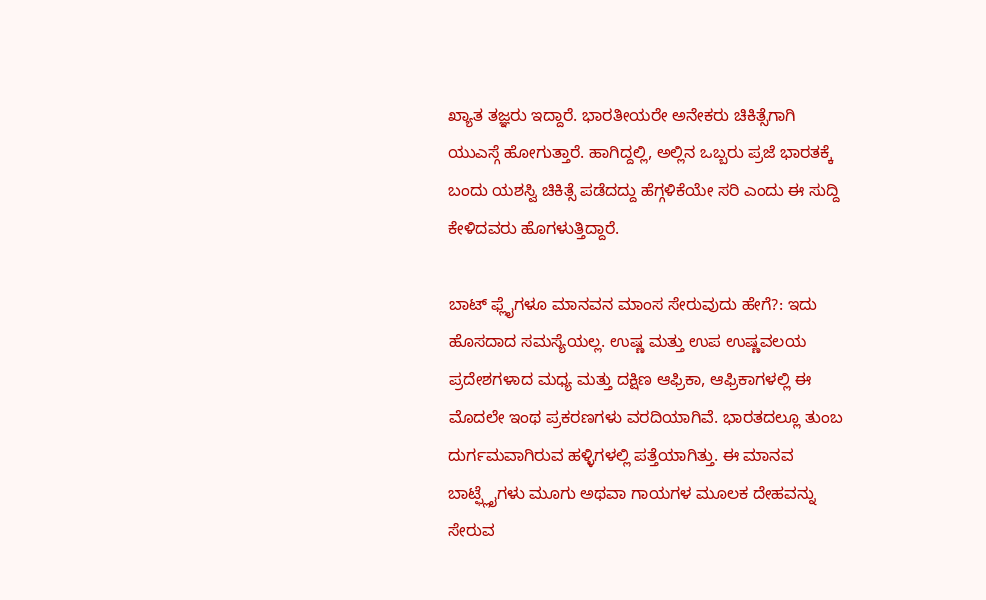ಖ್ಯಾತ ತಜ್ಞರು ಇದ್ದಾರೆ. ಭಾರತೀಯರೇ ಅನೇಕರು ಚಿಕಿತ್ಸೆಗಾಗಿ ಯುಎಸ್ಗೆ ಹೋಗುತ್ತಾರೆ. ಹಾಗಿದ್ದಲ್ಲಿ, ಅಲ್ಲಿನ ಒಬ್ಬರು ಪ್ರಜೆ ಭಾರತಕ್ಕೆ ಬಂದು ಯಶಸ್ವಿ ಚಿಕಿತ್ಸೆ ಪಡೆದದ್ದು ಹೆಗ್ಗಳಿಕೆಯೇ ಸರಿ ಎಂದು ಈ ಸುದ್ದಿ ಕೇಳಿದವರು ಹೊಗಳುತ್ತಿದ್ದಾರೆ.

ಬಾಟ್ ಫ್ಲೈಗಳೂ ಮಾನವನ ಮಾಂಸ ಸೇರುವುದು ಹೇಗೆ?: ಇದು ಹೊಸದಾದ ಸಮಸ್ಯೆಯಲ್ಲ. ಉಷ್ಣ ಮತ್ತು ಉಪ ಉಷ್ಣವಲಯ ಪ್ರದೇಶಗಳಾದ ಮಧ್ಯ ಮತ್ತು ದಕ್ಷಿಣ ಆಫ್ರಿಕಾ, ಆಫ್ರಿಕಾಗಳಲ್ಲಿ ಈ ಮೊದಲೇ ಇಂಥ ಪ್ರಕರಣಗಳು ವರದಿಯಾಗಿವೆ. ಭಾರತದಲ್ಲೂ ತುಂಬ ದುರ್ಗಮವಾಗಿರುವ ಹಳ್ಳಿಗಳಲ್ಲಿ ಪತ್ತೆಯಾಗಿತ್ತು. ಈ ಮಾನವ ಬಾಟ್ಫ್ಲೈಗಳು ಮೂಗು ಅಥವಾ ಗಾಯಗಳ ಮೂಲಕ ದೇಹವನ್ನು ಸೇರುವ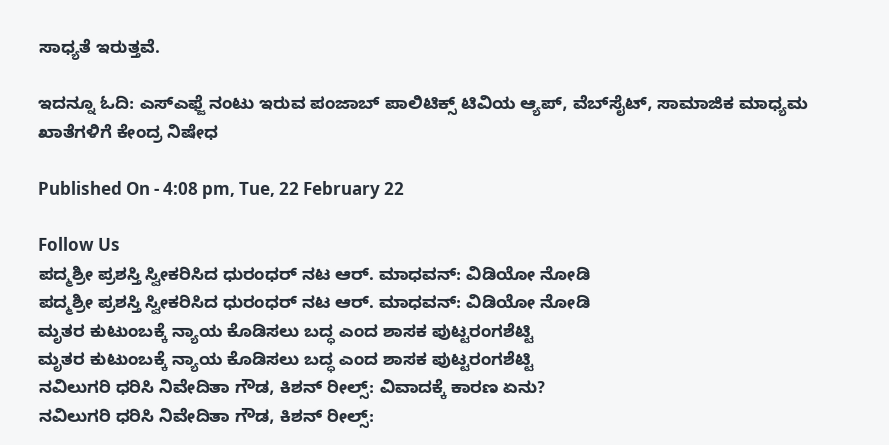ಸಾಧ್ಯತೆ ಇರುತ್ತವೆ.

ಇದನ್ನೂ ಓದಿ: ಎಸ್ಎಫ್ಜೆ ನಂಟು ಇರುವ ಪಂಜಾಬ್ ಪಾಲಿಟಿಕ್ಸ್ ಟಿವಿಯ ಆ್ಯಪ್, ವೆಬ್‌ಸೈಟ್, ಸಾಮಾಜಿಕ ಮಾಧ್ಯಮ ಖಾತೆಗಳಿಗೆ ಕೇಂದ್ರ ನಿಷೇಧ

Published On - 4:08 pm, Tue, 22 February 22

Follow Us
ಪದ್ಮಶ್ರೀ ಪ್ರಶಸ್ತಿ ಸ್ವೀಕರಿಸಿದ ಧುರಂಧರ್ ನಟ ಆರ್. ಮಾಧವನ್: ವಿಡಿಯೋ ನೋಡಿ
ಪದ್ಮಶ್ರೀ ಪ್ರಶಸ್ತಿ ಸ್ವೀಕರಿಸಿದ ಧುರಂಧರ್ ನಟ ಆರ್. ಮಾಧವನ್: ವಿಡಿಯೋ ನೋಡಿ
ಮೃತರ ಕುಟುಂಬಕ್ಕೆ ನ್ಯಾಯ ಕೊಡಿಸಲು ಬದ್ಧ ಎಂದ ಶಾಸಕ ಪುಟ್ಟರಂಗಶೆಟ್ಟಿ
ಮೃತರ ಕುಟುಂಬಕ್ಕೆ ನ್ಯಾಯ ಕೊಡಿಸಲು ಬದ್ಧ ಎಂದ ಶಾಸಕ ಪುಟ್ಟರಂಗಶೆಟ್ಟಿ
ನವಿಲುಗರಿ ಧರಿಸಿ ನಿವೇದಿತಾ ಗೌಡ, ಕಿಶನ್ ರೀಲ್ಸ್: ವಿವಾದಕ್ಕೆ ಕಾರಣ ಏನು?
ನವಿಲುಗರಿ ಧರಿಸಿ ನಿವೇದಿತಾ ಗೌಡ, ಕಿಶನ್ ರೀಲ್ಸ್: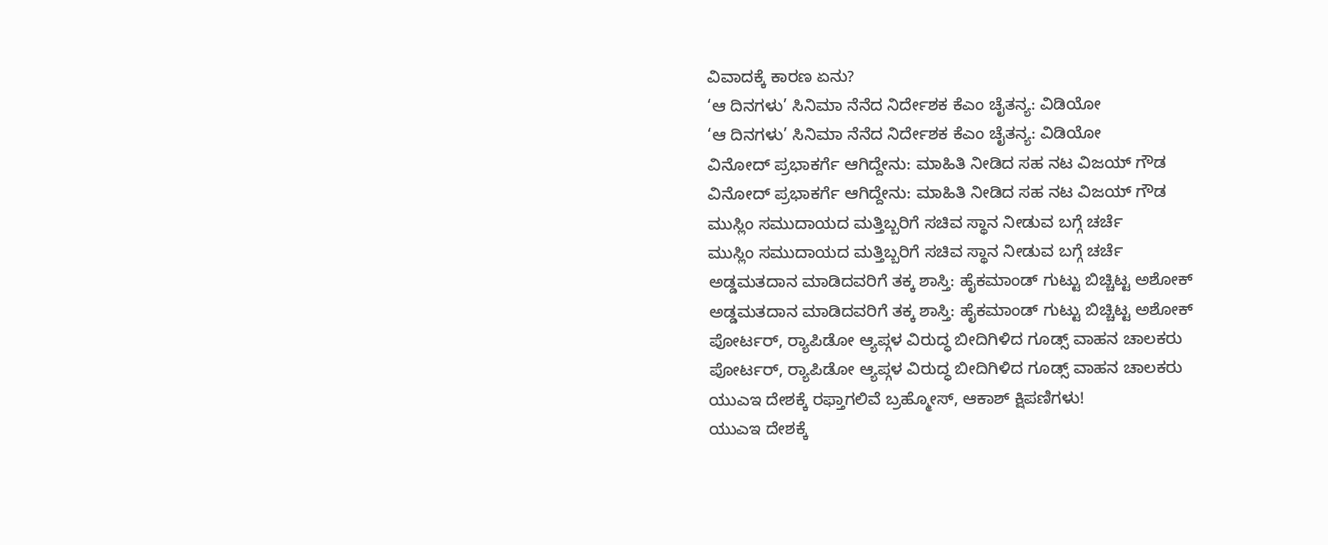ವಿವಾದಕ್ಕೆ ಕಾರಣ ಏನು?
‘ಆ ದಿನಗಳು’ ಸಿನಿಮಾ ನೆನೆದ ನಿರ್ದೇಶಕ ಕೆಎಂ ಚೈತನ್ಯ: ವಿಡಿಯೋ
‘ಆ ದಿನಗಳು’ ಸಿನಿಮಾ ನೆನೆದ ನಿರ್ದೇಶಕ ಕೆಎಂ ಚೈತನ್ಯ: ವಿಡಿಯೋ
ವಿನೋದ್ ಪ್ರಭಾಕರ್ಗೆ ಆಗಿದ್ದೇನು: ಮಾಹಿತಿ ನೀಡಿದ ಸಹ ನಟ ವಿಜಯ್ ಗೌಡ
ವಿನೋದ್ ಪ್ರಭಾಕರ್ಗೆ ಆಗಿದ್ದೇನು: ಮಾಹಿತಿ ನೀಡಿದ ಸಹ ನಟ ವಿಜಯ್ ಗೌಡ
ಮುಸ್ಲಿಂ ಸಮುದಾಯದ ಮತ್ತಿಬ್ಬರಿಗೆ ಸಚಿವ ಸ್ಥಾನ ನೀಡುವ ಬಗ್ಗೆ ಚರ್ಚೆ
ಮುಸ್ಲಿಂ ಸಮುದಾಯದ ಮತ್ತಿಬ್ಬರಿಗೆ ಸಚಿವ ಸ್ಥಾನ ನೀಡುವ ಬಗ್ಗೆ ಚರ್ಚೆ
ಅಡ್ಡಮತದಾನ ಮಾಡಿದವರಿಗೆ ತಕ್ಕ ಶಾಸ್ತಿ: ಹೈಕಮಾಂಡ್ ಗುಟ್ಟು ಬಿಚ್ಚಿಟ್ಟ ಅಶೋಕ್
ಅಡ್ಡಮತದಾನ ಮಾಡಿದವರಿಗೆ ತಕ್ಕ ಶಾಸ್ತಿ: ಹೈಕಮಾಂಡ್ ಗುಟ್ಟು ಬಿಚ್ಚಿಟ್ಟ ಅಶೋಕ್
ಪೋರ್ಟರ್, ರ‍್ಯಾಪಿಡೋ ಆ್ಯಪ್ಗಳ ವಿರುದ್ಧ ಬೀದಿಗಿಳಿದ ಗೂಡ್ಸ್ ವಾಹನ ಚಾಲಕರು
ಪೋರ್ಟರ್, ರ‍್ಯಾಪಿಡೋ ಆ್ಯಪ್ಗಳ ವಿರುದ್ಧ ಬೀದಿಗಿಳಿದ ಗೂಡ್ಸ್ ವಾಹನ ಚಾಲಕರು
ಯುಎಇ ದೇಶಕ್ಕೆ ರಫ್ತಾಗಲಿವೆ ಬ್ರಹ್ಮೋಸ್, ಆಕಾಶ್ ಕ್ಷಿಪಣಿಗಳು!
ಯುಎಇ ದೇಶಕ್ಕೆ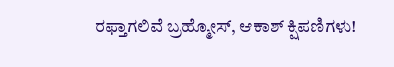ರಫ್ತಾಗಲಿವೆ ಬ್ರಹ್ಮೋಸ್, ಆಕಾಶ್ ಕ್ಷಿಪಣಿಗಳು!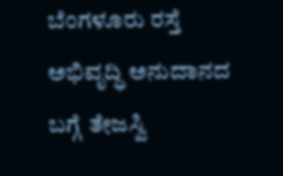ಬೆಂಗಳೂರು ರಸ್ತೆ ಅಭಿವೃದ್ಧಿ ಅನುದಾನದ ಬಗ್ಗೆ ತೇಜಸ್ವಿ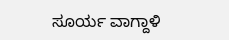ಸೂರ್ಯ ವಾಗ್ದಾಳಿ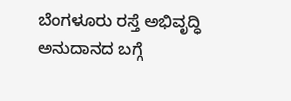ಬೆಂಗಳೂರು ರಸ್ತೆ ಅಭಿವೃದ್ಧಿ ಅನುದಾನದ ಬಗ್ಗೆ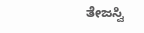ತೇಜಸ್ವಿ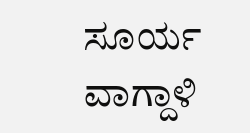ಸೂರ್ಯ ವಾಗ್ದಾಳಿ